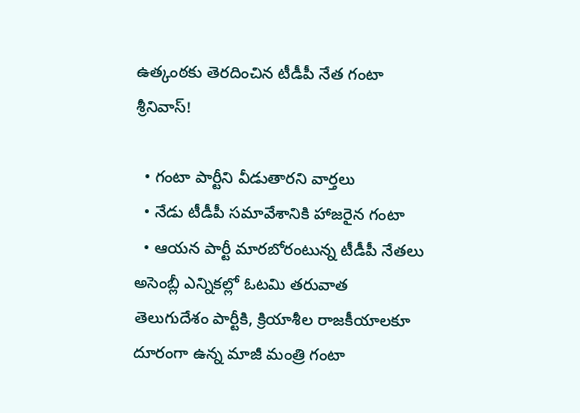ఉత్కంఠకు తెరదించిన టీడీపీ నేత గంటా శ్రీనివాస్!

  • గంటా పార్టీని వీడుతారని వార్తలు
  • నేడు టీడీపీ సమావేశానికి హాజరైన గంటా
  • ఆయన పార్టీ మారబోరంటున్న టీడీపీ నేతలు
అసెంబ్లీ ఎన్నికల్లో ఓటమి తరువాత తెలుగుదేశం పార్టీకి, క్రియాశీల రాజకీయాలకూ దూరంగా ఉన్న మాజీ మంత్రి గంటా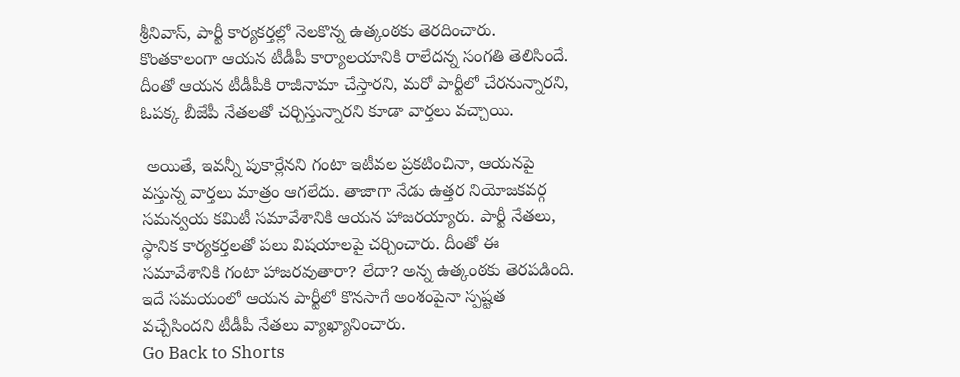శ్రీనివాస్, పార్టీ కార్యకర్తల్లో నెలకొన్న ఉత్కంఠకు తెరదించారు. కొంతకాలంగా ఆయన టీడీపీ కార్యాలయానికి రాలేదన్న సంగతి తెలిసిందే. దీంతో ఆయన టీడీపీకి రాజీనామా చేస్తారని, మరో పార్టీలో చేరనున్నారని, ఓపక్క బీజేపీ నేతలతో చర్చిస్తున్నారని కూడా వార్తలు వచ్చాయి.

 అయితే, ఇవన్నీ పుకార్లేనని గంటా ఇటీవల ప్రకటించినా, ఆయనపై వస్తున్న వార్తలు మాత్రం ఆగలేదు. తాజాగా నేడు ఉత్తర నియోజకవర్గ సమన్వయ కమిటీ సమావేశానికి ఆయన హాజరయ్యారు. పార్టీ నేతలు, స్థానిక కార్యకర్తలతో పలు విషయాలపై చర్చించారు. దీంతో ఈ సమావేశానికి గంటా హాజరవుతారా? లేదా? అన్న ఉత్కంఠకు తెరపడింది. ఇదే సమయంలో ఆయన పార్టీలో కొనసాగే అంశంపైనా స్పష్టత వచ్చేసిందని టీడీపీ నేతలు వ్యాఖ్యానించారు.
Go Back to Shorts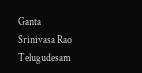Ganta Srinivasa Rao
Telugudesam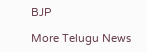BJP

More Telugu News